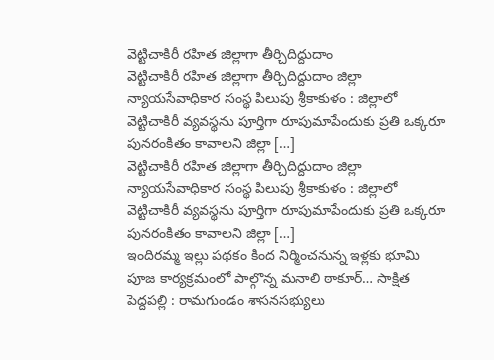వెట్టిచాకిరీ రహిత జిల్లాగా తీర్చిదిద్దుదాం
వెట్టిచాకిరీ రహిత జిల్లాగా తీర్చిదిద్దుదాం జిల్లా న్యాయసేవాధికార సంస్థ పిలుపు శ్రీకాకుళం : జిల్లాలో వెట్టిచాకిరీ వ్యవస్థను పూర్తిగా రూపుమాపేందుకు ప్రతి ఒక్కరూ పునరంకితం కావాలని జిల్లా […]
వెట్టిచాకిరీ రహిత జిల్లాగా తీర్చిదిద్దుదాం జిల్లా న్యాయసేవాధికార సంస్థ పిలుపు శ్రీకాకుళం : జిల్లాలో వెట్టిచాకిరీ వ్యవస్థను పూర్తిగా రూపుమాపేందుకు ప్రతి ఒక్కరూ పునరంకితం కావాలని జిల్లా […]
ఇందిరమ్మ ఇల్లు పథకం కింద నిర్మించనున్న ఇళ్లకు భూమి పూజ కార్యక్రమంలో పాల్గొన్న మనాలి ఠాకూర్… సాక్షిత పెద్దపల్లి : రామగుండం శాసనసభ్యులు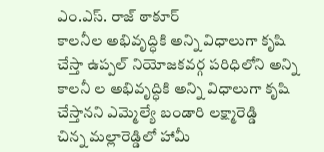ఎం.ఎస్. రాజ్ ఠాకూర్
కాలనీల అభివృద్ధికి అన్ని విధాలుగా కృషి చేస్తా ఉప్పల్ నియోజకవర్గ పరిధిలోని అన్ని కాలనీ ల అభివృద్ధికి అన్ని విధాలుగా కృషి చేస్తానని ఎమ్మెల్యే బండారి లక్ష్మారెడ్డి
చిన్న మల్లారెడ్డిలో హామీ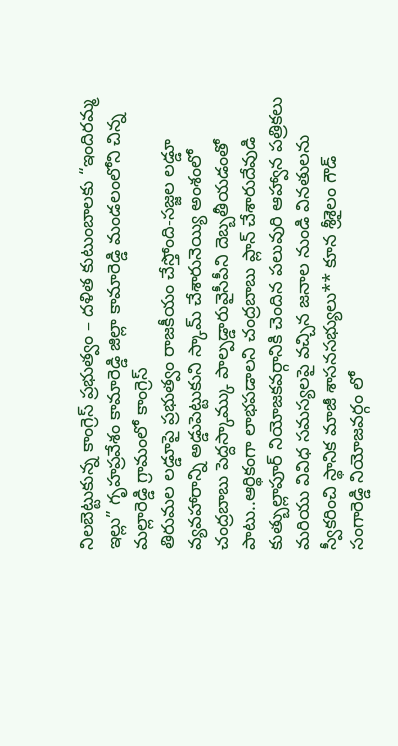నిలబెట్టుకున్న కాంగ్రెస్ ప్రభుత్వం – దళిత కుటుంబాలకు “ఇందిరమ్మ ఇల్లు” గృహప్రవేశం కామారెడ్డి జిల్లా కామారెడ్డి మండలంలోని చిన్న మల్లారెడ్డి గ్రామంలో కాంగ్రెస్
తిరుమల లడ్డూపై ప్రభుత్వం రాజకీయం చేస్తోంది-సజ్జల లడ్డూ వ్యవహారాన్ని అడ్డుపెట్టుకుని స్కామ్ చేశారునెయ్యి అంశంలో చంద్రబాబు పెద్దస్కామ్కు పాల్పడ్డారువైసీపీని దెబ్బతీయడంతో పాటు..ఆర్థికంగా లాభపడాలని చంద్రబాబు ప్లాన్ చేశారుదేవుడి
కుత్బుల్లాపూర్ నియోజకవర్గానికి చెందిన పలువురి ఆహ్వాన పత్రికలు మరియు వివిధ సమస్యలపై వచ్చిన జనాల నుండి వినతులను స్వీకరించి స్థానిక మాజీ శాసనసభ్యులు** కూన శ్రీశైలం గౌడ్
సంగారెడ్డి నియోజవర్గం లో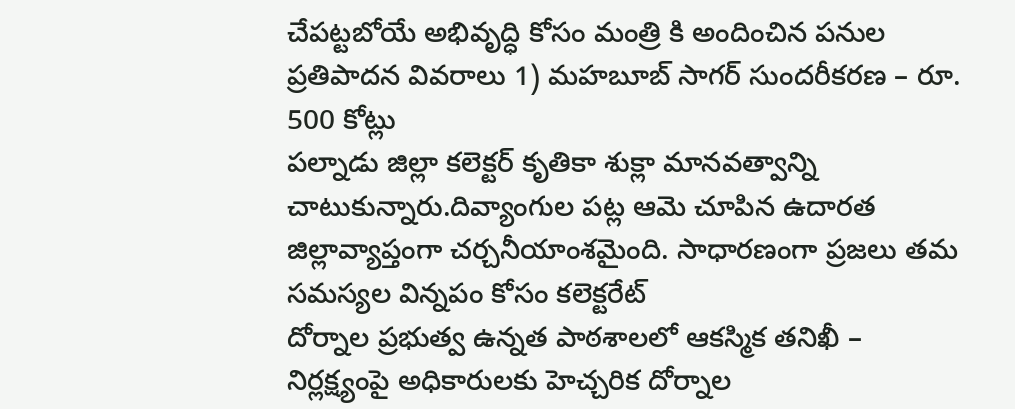చేపట్టబోయే అభివృద్ధి కోసం మంత్రి కి అందించిన పనుల ప్రతిపాదన వివరాలు 1) మహబూబ్ సాగర్ సుందరీకరణ – రూ. 500 కోట్లు
పల్నాడు జిల్లా కలెక్టర్ కృతికా శుక్లా మానవత్వాన్ని చాటుకున్నారు.దివ్యాంగుల పట్ల ఆమె చూపిన ఉదారత జిల్లావ్యాప్తంగా చర్చనీయాంశమైంది. సాధారణంగా ప్రజలు తమ సమస్యల విన్నపం కోసం కలెక్టరేట్
దోర్నాల ప్రభుత్వ ఉన్నత పాఠశాలలో ఆకస్మిక తనిఖీ – నిర్లక్ష్యంపై అధికారులకు హెచ్చరిక దోర్నాల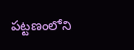పట్టణంలోని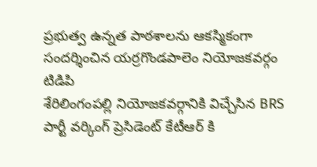ప్రభుత్వ ఉన్నత పాఠశాలను ఆకస్మికంగా సందర్శించిన యర్రగొండపాలెం నియోజకవర్గం టిడిపి
శేరిలింగంపల్లి నియోజకవర్గానికి విచ్చేసిన BRS పార్టీ వర్కింగ్ ప్రెసిడెంట్ కేటీఆర్ కి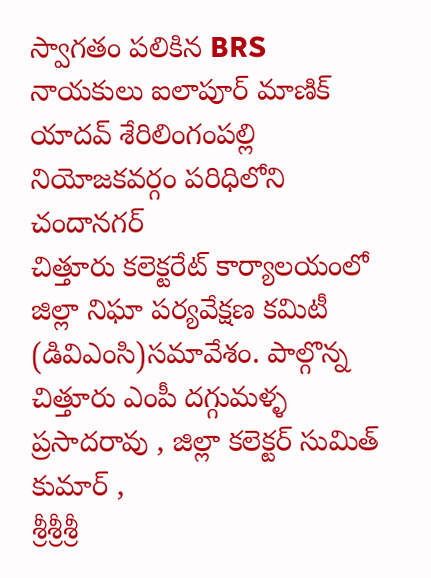స్వాగతం పలికిన BRS నాయకులు ఐలాపూర్ మాణిక్ యాదవ్ శేరిలింగంపల్లి నియోజకవర్గం పరిధిలోని చందానగర్
చిత్తూరు కలెక్టరేట్ కార్యాలయంలో జిల్లా నిఘా పర్యవేక్షణ కమిటీ (డివిఎంసి)సమావేశం. పాల్గొన్న చిత్తూరు ఎంపీ దగ్గుమళ్ళ ప్రసాదరావు , జిల్లా కలెక్టర్ సుమిత్ కుమార్ ,
శ్రీశ్రీశ్రీ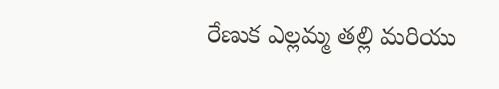రేణుక ఎల్లమ్మ తల్లి మరియు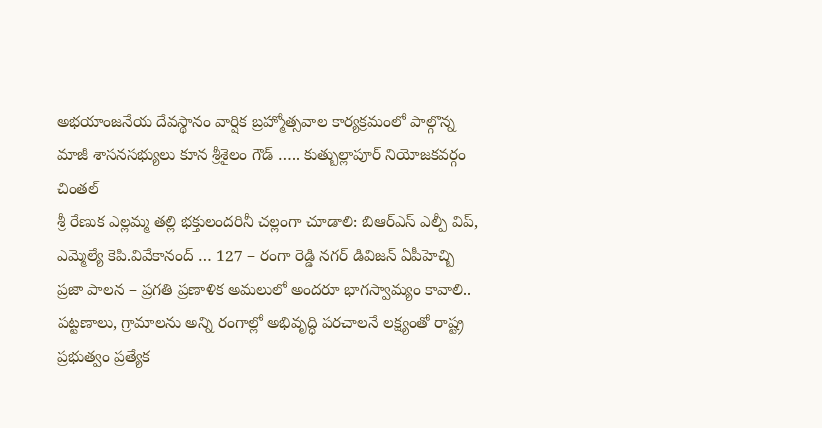అభయాంజనేయ దేవస్థానం వార్షిక బ్రహ్మోత్సవాల కార్యక్రమంలో పాల్గొన్న మాజీ శాసనసభ్యులు కూన శ్రీశైలం గౌడ్ ….. కుత్బుల్లాపూర్ నియోజకవర్గం చింతల్
శ్రీ రేణుక ఎల్లమ్మ తల్లి భక్తులందరినీ చల్లంగా చూడాలి: బిఆర్ఎస్ ఎల్పీ విప్, ఎమ్మెల్యే కెపి.వివేకానంద్ … 127 – రంగా రెడ్డి నగర్ డివిజన్ ఏపీహెచ్బి
ప్రజా పాలన – ప్రగతి ప్రణాళిక అమలులో అందరూ భాగస్వామ్యం కావాలి.. పట్టణాలు, గ్రామాలను అన్ని రంగాల్లో అభివృద్ధి పరచాలనే లక్ష్యంతో రాష్ట్ర ప్రభుత్వం ప్రత్యేక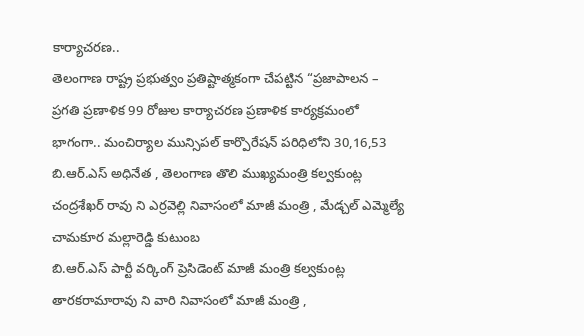కార్యాచరణ..
తెలంగాణ రాష్ట్ర ప్రభుత్వం ప్రతిష్టాత్మకంగా చేపట్టిన “ప్రజాపాలన – ప్రగతి ప్రణాళిక 99 రోజుల కార్యాచరణ ప్రణాళిక కార్యక్రమంలో భాగంగా.. మంచిర్యాల మున్సిపల్ కార్పొరేషన్ పరిధిలోని 30,16,53
బి.ఆర్.ఎస్ అధినేత , తెలంగాణ తొలి ముఖ్యమంత్రి కల్వకుంట్ల చంద్రశేఖర్ రావు ని ఎర్రవెల్లి నివాసంలో మాజీ మంత్రి , మేడ్చల్ ఎమ్మెల్యే చామకూర మల్లారెడ్డి కుటుంబ
బి.ఆర్.ఎస్ పార్టీ వర్కింగ్ ప్రెసిడెంట్ మాజీ మంత్రి కల్వకుంట్ల తారకరామారావు ని వారి నివాసంలో మాజీ మంత్రి ,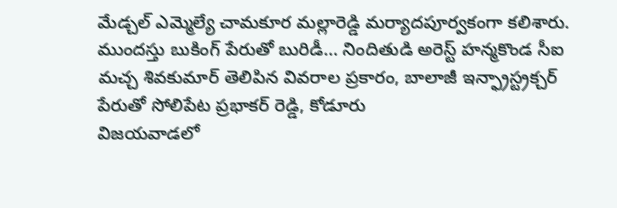మేడ్చల్ ఎమ్మెల్యే చామకూర మల్లారెడ్డి మర్యాదపూర్వకంగా కలిశారు.
ముందస్తు బుకింగ్ పేరుతో బురిడీ… నిందితుడి అరెస్ట్ హన్మకొండ సీఐ మచ్చ శివకుమార్ తెలిపిన వివరాల ప్రకారం, బాలాజీ ఇన్ఫ్రాస్ట్రక్చర్ పేరుతో సోలిపేట ప్రభాకర్ రెడ్డి, కోడూరు
విజయవాడలో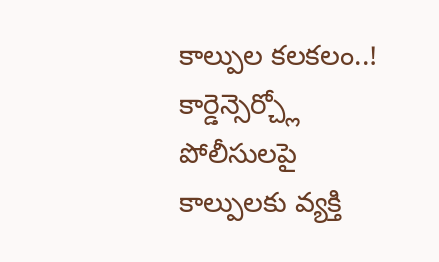కాల్పుల కలకలం..! కార్డెన్సెర్చ్లో పోలీసులపై కాల్పులకు వ్యక్తి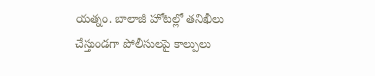యత్నం. బాలాజీ హోటల్లో తనిఖీలు చేస్తుండగా పోలీసులపై కాల్పులు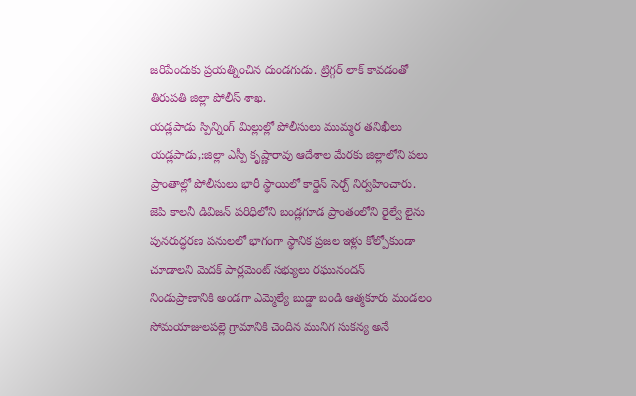జరిపేందుకు ప్రయత్నించిన దుండగుడు. ట్రిగ్గర్ లాక్ కావడంతో
తిరుపతి జిల్లా పోలీస్ శాఖ.
యడ్లపాడు స్పిన్నింగ్ మిల్లుల్లో పోలీసులు ముమ్మర తనిఖీలు యడ్లపాడు,:జిల్లా ఎస్పీ కృష్ణారావు ఆదేశాల మేరకు జిల్లాలోని పలు ప్రాంతాల్లో పోలీసులు భారీ స్థాయిలో కార్డెన్ సెర్చ్ నిర్వహించారు.
జెపి కాలనీ డివిజన్ పరిధిలోని బండ్లగూడ ప్రాంతంలోని రైల్వే లైను పునరుద్ధరణ పనులలో భాగంగా స్థానిక ప్రజల ఇళ్లు కోల్పోకుండా చూడాలని మెదక్ పార్లమెంట్ సభ్యులు రఘునందన్
నిండుప్రాణానికి అండగా ఎమ్మెల్యే బుడ్డా బండి ఆత్మకూరు మండలం సోమయాజులపల్లె గ్రామానికి చెందిన మునిగ సుకన్య అనే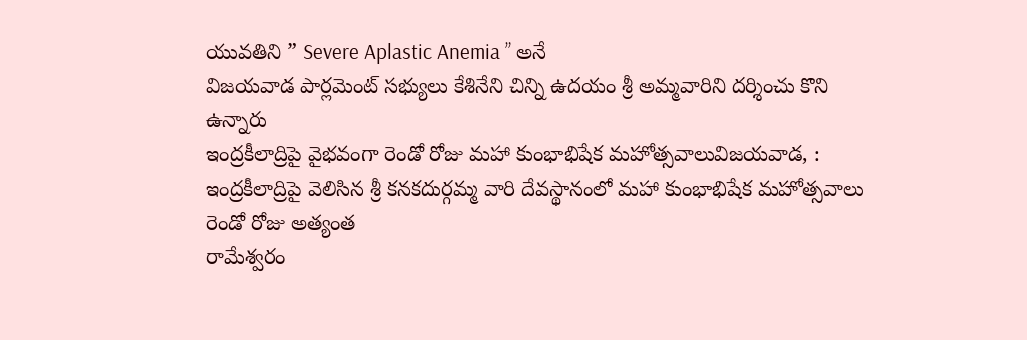యువతిని ” Severe Aplastic Anemia ” అనే
విజయవాడ పార్లమెంట్ సభ్యులు కేశినేని చిన్ని ఉదయం శ్రీ అమ్మవారిని దర్శించు కొని ఉన్నారు
ఇంద్రకీలాద్రిపై వైభవంగా రెండో రోజు మహా కుంభాభిషేక మహోత్సవాలువిజయవాడ, : ఇంద్రకీలాద్రిపై వెలిసిన శ్రీ కనకదుర్గమ్మ వారి దేవస్థానంలో మహా కుంభాభిషేక మహోత్సవాలు రెండో రోజు అత్యంత
రామేశ్వరం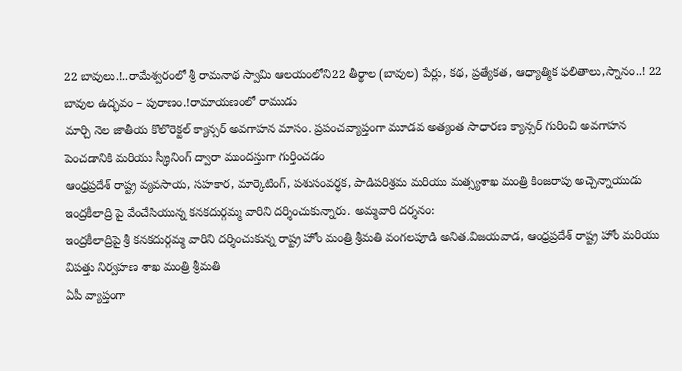22 బావులు.!..రామేశ్వరంలో శ్రీ రామనాథ స్వామి ఆలయంలోని22 తీర్థాల (బావుల) పేర్లు, కథ, ప్రత్యేకత, ఆధ్యాత్మిక ఫలితాలు,స్నానం..! 22 బావుల ఉద్భవం – పురాణం.!రామాయణంలో రాముడు
మార్చి నెల జాతీయ కొలొరెక్టల్ క్యాన్సర్ అవగాహన మాసం. ప్రపంచవ్యాప్తంగా మూడవ అత్యంత సాధారణ క్యాన్సర్ గురించి అవగాహన పెంచడానికి మరియు స్క్రీనింగ్ ద్వారా ముందస్తుగా గుర్తించడం
ఆంధ్రప్రదేశ్ రాష్ట్ర వ్యవసాయ, సహకార, మార్కెటింగ్, పశుసంవర్ధక, పాడిపరిశ్రమ మరియు మత్స్యశాఖ మంత్రి కింజరాపు అచ్చెన్నాయుడు ఇంద్రకీలాద్రి పై వేంచేసియున్న కనకదుర్గమ్మ వారిని దర్శించుకున్నారు. అమ్మవారి దర్శనం:
ఇంద్రకీలాద్రిపై శ్రీ కనకదుర్గమ్మ వారిని దర్శించుకున్న రాష్ట్ర హోం మంత్రి శ్రీమతి వంగలపూడి అనిత.విజయవాడ, ఆంధ్రప్రదేశ్ రాష్ట్ర హోం మరియు విపత్తు నిర్వహణ శాఖ మంత్రి శ్రీమతి
ఏపీ వ్యాప్తంగా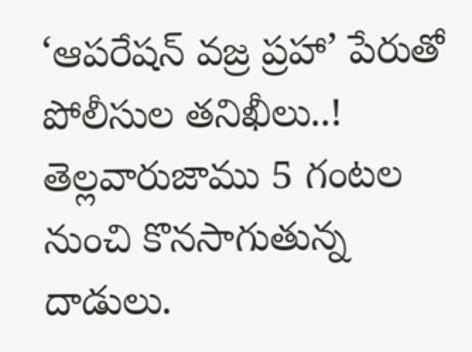‘ఆపరేషన్ వజ్ర ప్రహా’ పేరుతో పోలీసుల తనిఖీలు..! తెల్లవారుజాము 5 గంటల నుంచి కొనసాగుతున్న దాడులు.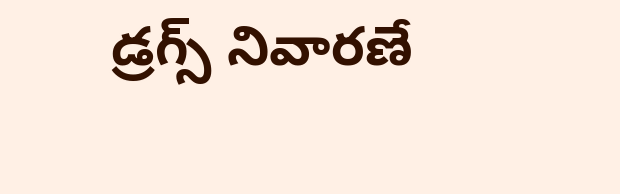డ్రగ్స్ నివారణే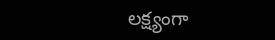లక్ష్యంగా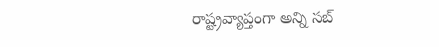రాష్ట్రవ్యాప్తంగా అన్ని సబ్